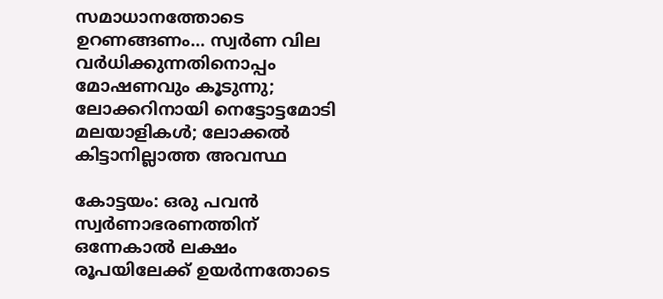സമാധാനത്തോടെ ഉറണങ്ങണം… സ്വർണ വില വർധിക്കുന്നതിനൊപ്പം മോഷണവും കൂടുന്നു; ലോക്കറിനായി നെട്ടോട്ടമോടി മലയാളികൾ; ലോക്കൽ കിട്ടാനില്ലാത്ത അവസ്ഥ

കോട്ടയം: ഒരു പവന്‍ സ്വര്‍ണാഭരണത്തിന് ഒന്നേകാല്‍ ലക്ഷം രൂപയിലേക്ക് ഉയര്‍ന്നതോടെ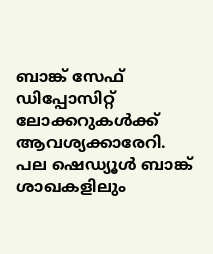ബാങ്ക് സേഫ് ഡിപ്പോസിറ്റ് ലോക്കറുകള്‍ക്ക് ആവശ്യക്കാരേറി. പല ഷെഡ്യൂള്‍ ബാങ്ക് ശാഖകളിലും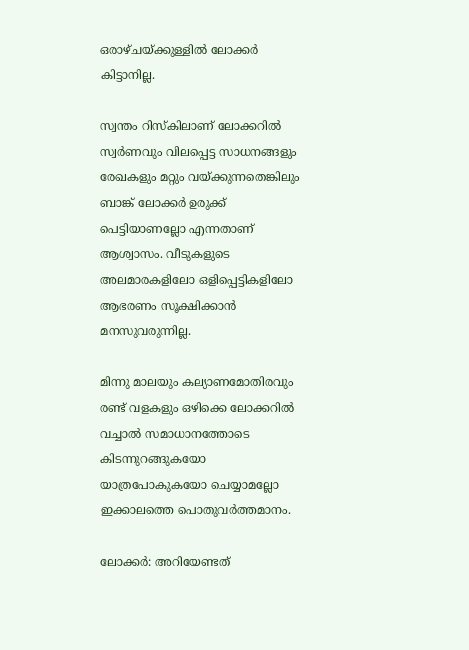ഒരാഴ്ചയ്ക്കുള്ളില്‍ ലോക്കര്‍ കിട്ടാനില്ല.

സ്വന്തം റിസ്‌കിലാണ് ലോക്കറില്‍ സ്വര്‍ണവും വിലപ്പെട്ട സാധനങ്ങളും രേഖകളും മറ്റും വയ്ക്കുന്നതെങ്കിലും ബാങ്ക് ലോക്കര്‍ ഉരുക്ക് പെട്ടിയാണല്ലോ എന്നതാണ് ആശ്വാസം. വീടുകളുടെ അലമാരകളിലോ ഒളിപ്പെട്ടികളിലോ ആഭരണം സൂക്ഷിക്കാന്‍ മനസുവരുന്നില്ല.

മിന്നു മാലയും കല്യാണമോതിരവും രണ്ട് വളകളും ഒഴിക്കെ ലോക്കറില്‍ വച്ചാല്‍ സമാധാനത്തോടെ കിടന്നുറങ്ങുകയോ യാത്രപോകുകയോ ചെയ്യാമല്ലോ ഇക്കാലത്തെ പൊതുവര്‍ത്തമാനം.

ലോക്കർ: അറിയേണ്ടത്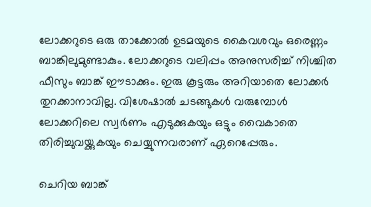ലോക്കറുടെ ഒരു താക്കോല്‍ ഉടമയുടെ കൈവശവും ഒരെണ്ണം ബാങ്കിലുമുണ്ടാകും. ലോക്കറുടെ വലിപ്പം അനുസരിച്ച് നിശ്ചിത ഫീസും ബാങ്ക് ഈടാക്കും. ഇരു കൂട്ടരും അറിയാതെ ലോക്കര്‍ തുറക്കാനാവില്ല. വിശേഷാല്‍ ചടങ്ങുകള്‍ വരുമ്പോള്‍ ലോക്കറിലെ സ്വര്‍ണം എടുക്കുകയും ഒട്ടും വൈകാതെ തിരിച്ചുവയ്ക്കുകയും ചെയ്യുന്നവരാണ് ഏറെപ്പേരും.

ചെറിയ ബാങ്ക്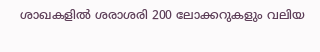ശാഖകളില്‍ ശരാശരി 200 ലോക്കറുകളും വലിയ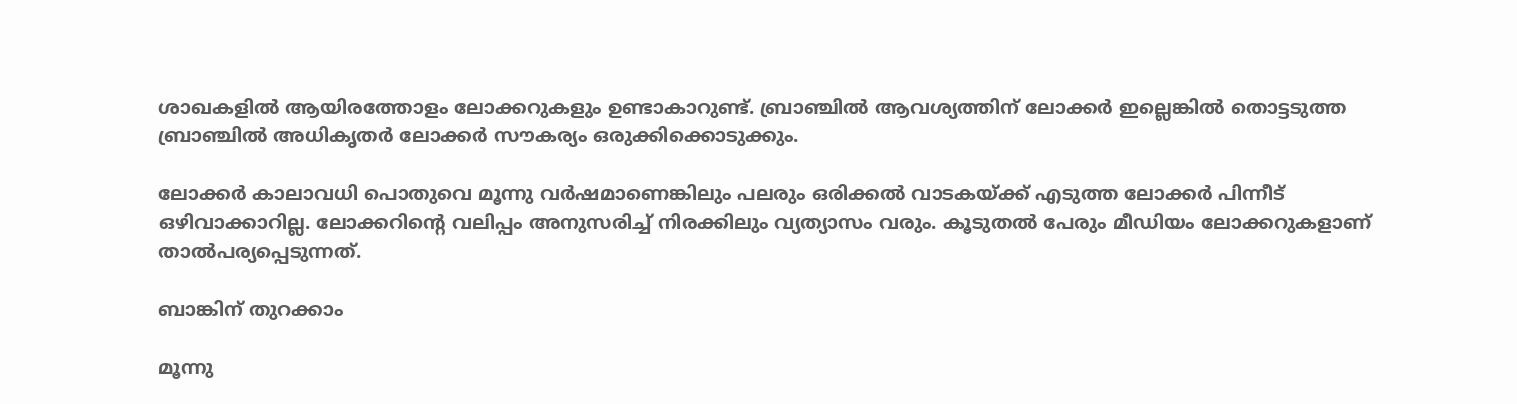ശാഖകളില്‍ ആയിരത്തോളം ലോക്കറുകളും ഉണ്ടാകാറുണ്ട്. ബ്രാഞ്ചില്‍ ആവശ്യത്തിന് ലോക്കര്‍ ഇല്ലെങ്കില്‍ തൊട്ടടുത്ത ബ്രാഞ്ചില്‍ അധികൃതര്‍ ലോക്കര്‍ സൗകര്യം ഒരുക്കിക്കൊടുക്കും.

ലോക്കര്‍ കാലാവധി പൊതുവെ മൂന്നു വര്‍ഷമാണെങ്കിലും പലരും ഒരിക്കല്‍ വാടകയ്ക്ക് എടുത്ത ലോക്കര്‍ പിന്നീട് ഒഴിവാക്കാറില്ല. ലോക്കറിന്‍റെ വലിപ്പം അനുസരിച്ച് നിരക്കിലും വ്യത്യാസം വരും. കൂടുതല്‍ പേരും മീഡിയം ലോക്കറുകളാണ് താല്‍പര്യപ്പെടുന്നത്.

ബാങ്കിന് തുറക്കാം

മൂന്നു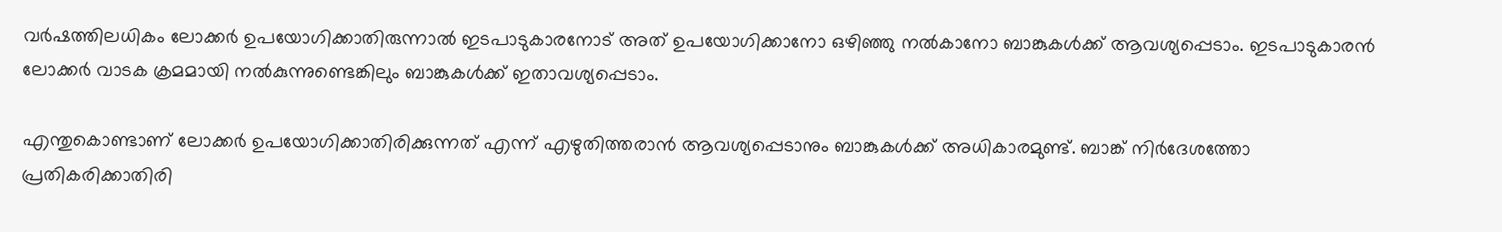വര്‍ഷത്തിലധികം ലോക്കര്‍ ഉപയോഗിക്കാതിരുന്നാല്‍ ഇടപാടുകാരനോട് അത് ഉപയോഗിക്കാനോ ഒഴിഞ്ഞു നല്‍കാനോ ബാങ്കുകള്‍ക്ക് ആവശ്യപ്പെടാം. ഇടപാടുകാരന്‍ ലോക്കര്‍ വാടക ക്രമമായി നല്‍കുന്നുണ്ടെങ്കിലും ബാങ്കുകള്‍ക്ക് ഇതാവശ്യപ്പെടാം.

എന്തുകൊണ്ടാണ് ലോക്കര്‍ ഉപയോഗിക്കാതിരിക്കുന്നത് എന്ന് എഴുതിത്തരാന്‍ ആവശ്യപ്പെടാനും ബാങ്കുകള്‍ക്ക് അധികാരമുണ്ട്. ബാങ്ക് നിര്‍ദേശത്തോ പ്രതികരിക്കാതിരി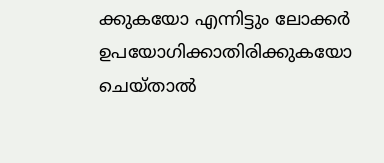ക്കുകയോ എന്നിട്ടും ലോക്കര്‍ ഉപയോഗിക്കാതിരിക്കുകയോ ചെയ്താല്‍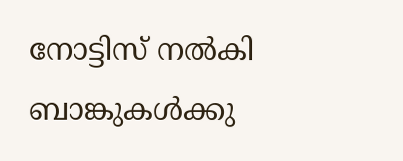നോട്ടിസ് നല്‍കി ബാങ്കുകള്‍ക്കു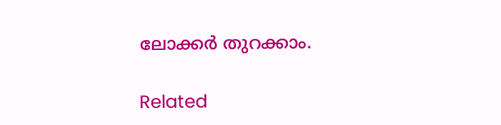ലോക്കര്‍ തുറക്കാം.

Related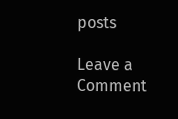posts

Leave a Comment